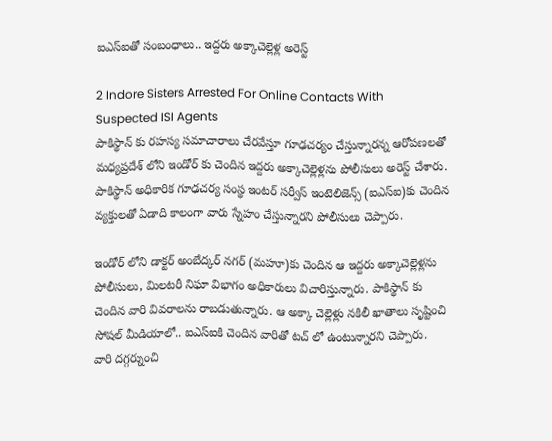ఐఎస్ఐతో సంబంధాలు.. ఇద్దరు అక్కాచెల్లెళ్ల అరెస్ట్

2 Indore Sisters Arrested For Online Contacts With Suspected ISI Agents
పాకిస్థాన్ కు రహస్య సమాచారాలు చేరవేస్తూ గూఢచర్యం చేస్తున్నారన్న ఆరోపణలతో మధ్యప్రదేశ్ లోని ఇండోర్ కు చెందిన ఇద్దరు అక్కాచెల్లెళ్లను పోలీసులు అరెస్ట్ చేశారు. పాకిస్థాన్ అధికారిక గూఢచర్య సంస్థ ఇంటర్ సర్వీస్ ఇంటెలిజెన్స్ (ఐఎస్ఐ)కు చెందిన వ్యక్తులతో ఏడాది కాలంగా వారు స్నేహం చేస్తున్నారని పోలీసులు చెప్పారు.

ఇండోర్ లోని డాక్టర్ అంబేద్కర్ నగర్ (మహూ)కు చెందిన ఆ ఇద్దరు అక్కాచెల్లెళ్లను పోలీసులు, మిలటరీ నిఘా విభాగం అధికారులు విచారిస్తున్నారు. పాకిస్థాన్ కు చెందిన వారి వివరాలను రాబడుతున్నారు. ఆ అక్కా చెల్లెళ్లు నకిలీ ఖాతాలు సృష్టించి సోషల్ మీడియాలో.. ఐఎస్ఐకి చెందిన వారితో టచ్ లో ఉంటున్నారని చెప్పారు. వారి దగ్గర్నుంచి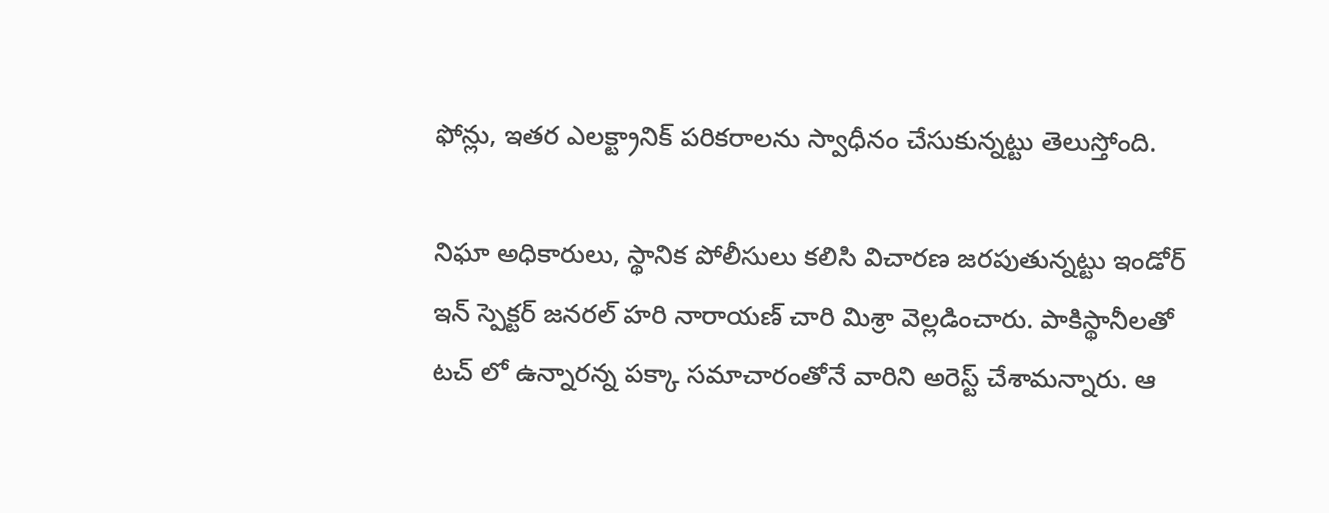ఫోన్లు, ఇతర ఎలక్ట్రానిక్ పరికరాలను స్వాధీనం చేసుకున్నట్టు తెలుస్తోంది.

నిఘా అధికారులు, స్థానిక పోలీసులు కలిసి విచారణ జరపుతున్నట్టు ఇండోర్ ఇన్ స్పెక్టర్ జనరల్ హరి నారాయణ్ చారి మిశ్రా వెల్లడించారు. పాకిస్థానీలతో టచ్ లో ఉన్నారన్న పక్కా సమాచారంతోనే వారిని అరెస్ట్ చేశామన్నారు. ఆ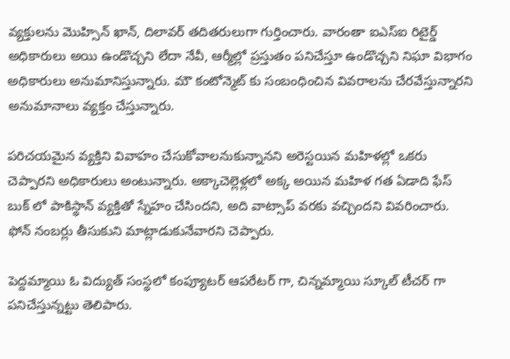వ్యక్తులను మొహ్సిన్ ఖాన్, దిలావర్ తదితరులుగా గుర్తించారు. వారంతా ఐఎస్ఐ రిటైర్డ్ అధికారులు అయి ఉండొచ్చని లేదా నేవీ, ఆర్మీల్లో ప్రస్తుతం పనిచేస్తూ ఉండొచ్చని నిఘా విభాగం అధికారులు అనుమానిస్తున్నారు. మౌ కంటోన్మెట్ కు సంబంధించిన వివరాలను చేరవేస్తున్నారని అనుమానాలు వ్యక్తం చేస్తున్నారు.

పరిచయమైన వ్యక్తిని వివాహం చేసుకోవాలనుకున్నానని అరెస్టయిన మహిళల్లో ఒకరు చెప్పారని అధికారులు అంటున్నారు. అక్కాచెల్లెళ్లలో అక్క అయిన మహిళ గత ఏడాది ఫేస్ బుక్ లో పాకిస్థాన్ వ్యక్తితో స్నేహం చేసిందని, అది వాట్సాప్ వరకు వచ్చిందని వివరించారు. ఫోన్ నంబర్లు తీసుకుని మాట్లాడుకునేవారని చెప్పారు.

పెద్దమ్మాయి ఓ విద్యుత్ సంస్థలో కంప్యూటర్ ఆపరేటర్ గా, చిన్నమ్మాయి స్కూల్ టీచర్ గా పనిచేస్తున్నట్టు తెలిపారు.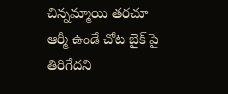చిన్నమ్మాయి తరచూ ఆర్మీ ఉండే చోట బైక్ పై తిరిగేదని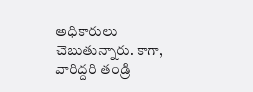అధికారులు చెబుతున్నారు. కాగా, వారిద్దరి తండ్రి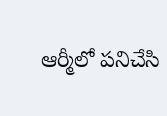ఆర్మీలో పనిచేసి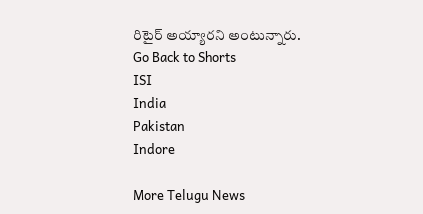రిటైర్ అయ్యారని అంటున్నారు.
Go Back to Shorts
ISI
India
Pakistan
Indore

More Telugu News